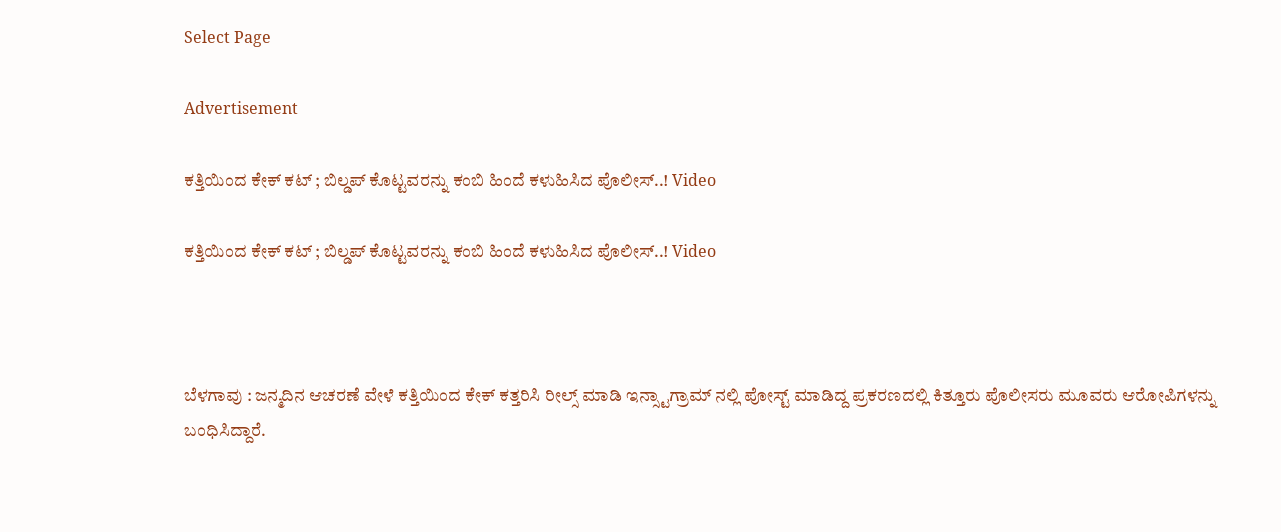Select Page

Advertisement

ಕತ್ತಿಯಿಂದ‌ ಕೇಕ್ ಕಟ್ ; ಬಿಲ್ಡಪ್ ಕೊಟ್ಟವರನ್ನು ಕಂಬಿ ಹಿಂದೆ ಕಳುಹಿಸಿದ ಪೊಲೀಸ್..! Video

ಕತ್ತಿಯಿಂದ‌ ಕೇಕ್ ಕಟ್ ; ಬಿಲ್ಡಪ್ ಕೊಟ್ಟವರನ್ನು ಕಂಬಿ ಹಿಂದೆ ಕಳುಹಿಸಿದ ಪೊಲೀಸ್..! Video



ಬೆಳಗಾವು : ಜನ್ಮದಿನ ಆಚರಣೆ ವೇಳೆ ಕತ್ತಿಯಿಂದ ಕೇಕ್ ಕತ್ತರಿಸಿ ರೀಲ್ಸ್ ಮಾಡಿ ಇನ್ಸ್ಟಾಗ್ರಾಮ್ ನಲ್ಲಿ ಪೋಸ್ಟ್ ಮಾಡಿದ್ದ ಪ್ರಕರಣದಲ್ಲಿ ಕಿತ್ತೂರು ಪೊಲೀಸರು ಮೂವರು ಆರೋಪಿಗಳನ್ನು ಬಂಧಿಸಿದ್ದಾರೆ.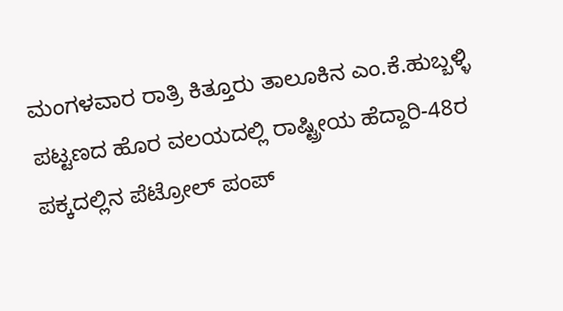ಮಂಗಳವಾರ ರಾತ್ರಿ ಕಿತ್ತೂರು ತಾಲೂಕಿನ ಎಂ.ಕೆ.ಹುಬ್ಬಳ್ಳಿ ಪಟ್ಟಣದ ಹೊರ ವಲಯದಲ್ಲಿ ರಾಷ್ಟ್ರೀಯ ಹೆದ್ದಾರಿ-48ರ ಪಕ್ಕದಲ್ಲಿನ ಪೆಟ್ರೋಲ್ ಪಂಪ್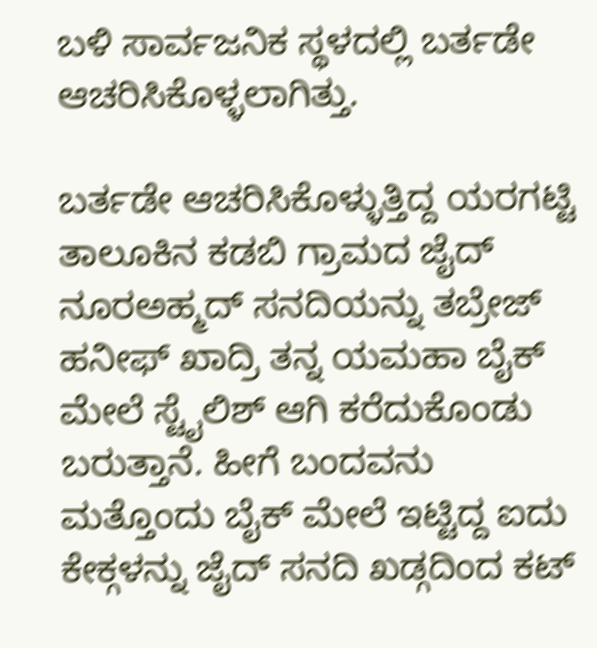ಬಳಿ ಸಾರ್ವಜನಿಕ ಸ್ಥಳದಲ್ಲಿ ಬರ್ತಡೇ ಆಚರಿಸಿಕೊಳ್ಳಲಾಗಿತ್ತು.

ಬರ್ತಡೇ ಆಚರಿಸಿಕೊಳ್ಳುತ್ತಿದ್ದ ಯರಗಟ್ಟಿ ತಾಲೂಕಿನ‌ ಕಡಬಿ ಗ್ರಾಮದ ಜೈದ್ ನೂರಅಹ್ಮದ್ ಸನದಿಯನ್ನು ತಬ್ರೇಜ್ ಹನೀಫ್ ಖಾದ್ರಿ ತನ್ನ ಯಮಹಾ ಬೈಕ್ ಮೇಲೆ ಸ್ಟೈಲಿಶ್ ಆಗಿ ಕರೆದುಕೊಂಡು ಬರುತ್ತಾನೆ. ಹೀಗೆ ಬಂದವನು ಮತ್ತೊಂದು ಬೈಕ್ ಮೇಲೆ ಇಟ್ಟಿದ್ದ ಐದು ಕೇಕ್ಗಳ‌ನ್ನು ಜೈದ್ ಸನದಿ ಖಡ್ಗದಿಂದ ಕಟ್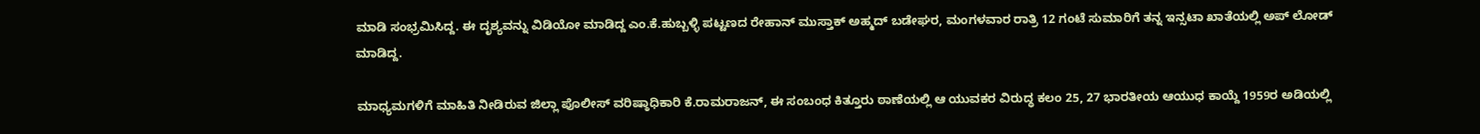ಮಾಡಿ ಸಂಭ್ರಮಿಸಿದ್ದ. ಈ ದೃಶ್ಯವನ್ನು‌ ವಿಡಿಯೋ ಮಾಡಿದ್ದ ಎಂ.ಕೆ.ಹುಬ್ಬಳ್ಳಿ ಪಟ್ಟಣದ ರೇಹಾನ್ ಮುಸ್ತಾಕ್ ಅಹ್ಮದ್ ಬಡೇಘರ, ಮಂಗಳವಾರ ರಾತ್ರಿ 12 ಗಂಟೆ ಸುಮಾರಿಗೆ ತನ್ನ ಇನ್ಸಟಾ ಖಾತೆಯಲ್ಲಿ‌ ಅಪ್ ಲೋಡ್ ಮಾಡಿದ್ದ.

ಮಾಧ್ಯಮಗಳಿಗೆ ಮಾಹಿತಿ ನೀಡಿರುವ ಜಿಲ್ಲಾ ಪೊಲೀಸ್ ವರಿಷ್ಠಾಧಿಕಾರಿ ಕೆ.ರಾಮರಾಜನ್, ಈ ಸಂಬಂಧ ಕಿತ್ತೂರು ಠಾಣೆಯಲ್ಲಿ ಆ ಯುವಕರ ವಿರುದ್ಧ ಕಲಂ 25, 27 ಭಾರತೀಯ ಆಯುಧ ಕಾಯ್ದೆ 1959ರ ಅಡಿಯಲ್ಲಿ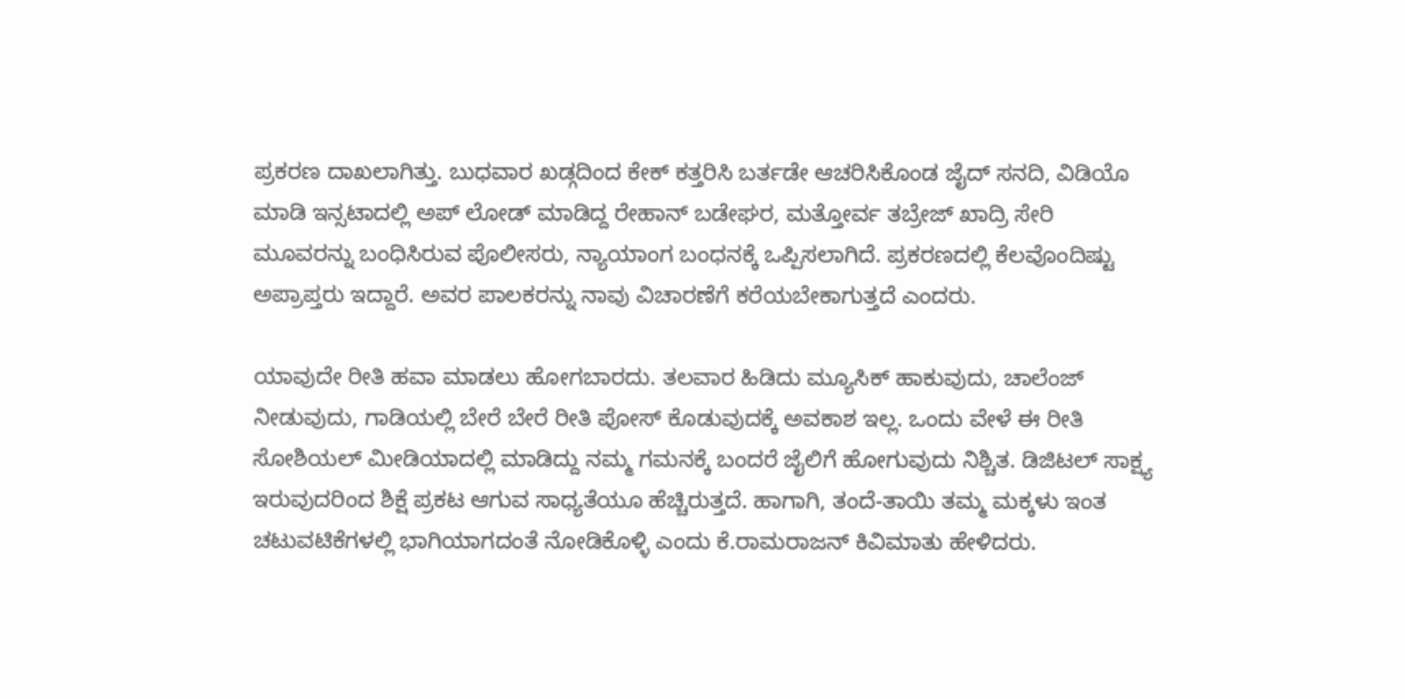ಪ್ರಕರಣ ದಾಖಲಾಗಿತ್ತು. ಬುಧವಾರ ಖಡ್ಗದಿಂದ ಕೇಕ್ ಕತ್ತರಿಸಿ ಬರ್ತಡೇ ಆಚರಿಸಿಕೊಂಡ ಜೈದ್ ಸನದಿ, ವಿಡಿಯೊ ಮಾಡಿ ಇನ್ಸಟಾದಲ್ಲಿ ಅಪ್ ಲೋಡ್‌ ಮಾಡಿದ್ದ ರೇಹಾನ್ ಬಡೇಘರ, ಮತ್ತೋರ್ವ ತಬ್ರೇಜ್ ಖಾದ್ರಿ ಸೇರಿ ಮೂವರನ್ನು ಬಂಧಿಸಿರುವ ಪೊಲೀಸರು, ನ್ಯಾಯಾಂಗ ಬಂಧನಕ್ಕೆ ಒಪ್ಪಿಸಲಾಗಿದೆ. ಪ್ರಕರಣದಲ್ಲಿ ಕೆಲವೊಂದಿಷ್ಟು ಅಪ್ರಾಪ್ತರು ಇದ್ದಾರೆ. ಅವರ ಪಾಲಕರನ್ನು ನಾವು ವಿಚಾರಣೆಗೆ ಕರೆಯಬೇಕಾಗುತ್ತದೆ ಎಂದರು.

ಯಾವುದೇ ರೀತಿ ಹವಾ ಮಾಡಲು ಹೋಗಬಾರದು. ತಲವಾರ ಹಿಡಿದು ಮ್ಯೂಸಿಕ್ ಹಾಕುವುದು, ಚಾಲೆಂಜ್ ನೀಡುವುದು, ಗಾಡಿಯಲ್ಲಿ ಬೇರೆ ಬೇರೆ ರೀತಿ ಪೋಸ್ ಕೊಡುವುದಕ್ಕೆ ಅವಕಾಶ ಇಲ್ಲ. ಒಂದು ವೇಳೆ ಈ ರೀತಿ ಸೋಶಿಯಲ್ ಮೀಡಿಯಾದಲ್ಲಿ ಮಾಡಿದ್ದು ನಮ್ಮ ಗಮನಕ್ಕೆ ಬಂದರೆ ಜೈಲಿಗೆ ಹೋಗುವುದು ನಿಶ್ಚಿತ. ಡಿಜಿಟಲ್ ಸಾಕ್ಷ್ಯ ಇರುವುದರಿಂದ ಶಿಕ್ಷೆ ಪ್ರಕಟ ಆಗುವ ಸಾಧ್ಯತೆಯೂ ಹೆಚ್ಚಿರುತ್ತದೆ. ಹಾಗಾಗಿ, ತಂದೆ-ತಾಯಿ ತಮ್ಮ ಮಕ್ಕಳು ಇಂತ ಚಟುವಟಿಕೆಗಳಲ್ಲಿ ಭಾಗಿಯಾಗದಂತೆ ನೋಡಿಕೊಳ್ಳಿ ಎಂದು ಕೆ.ರಾಮರಾಜನ್ ಕಿವಿಮಾತು ಹೇಳಿದರು.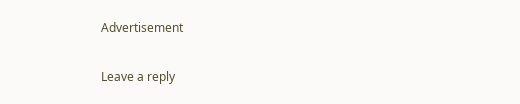Advertisement

Leave a reply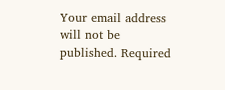Your email address will not be published. Required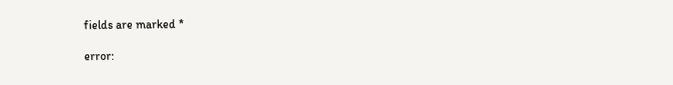fields are marked *

error: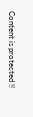Content is protected !!